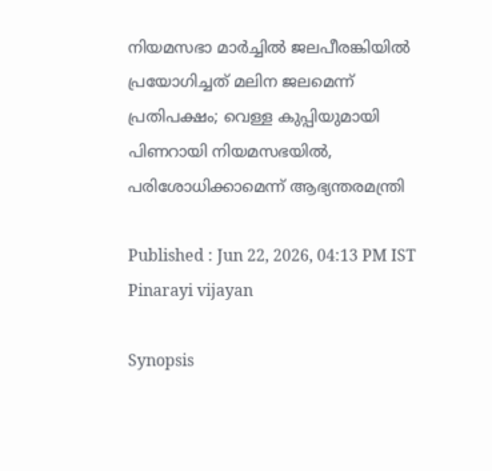നിയമസഭാ മാർച്ചിൽ ജലപീരങ്കിയിൽ പ്രയോഗിച്ചത് മലിന ജലമെന്ന് പ്രതിപക്ഷം; വെള്ള കുപ്പിയുമായി പിണറായി നിയമസഭയില്‍, പരിശോധിക്കാമെന്ന് ആഭ്യന്തരമന്ത്രി

Published : Jun 22, 2026, 04:13 PM IST
Pinarayi vijayan

Synopsis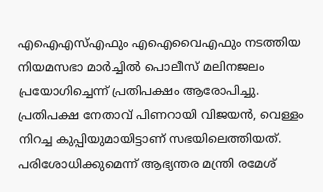എഐഎസ്എഫും എഐവൈഎഫും നടത്തിയ നിയമസഭാ മാർച്ചിൽ പൊലീസ് മലിനജലം പ്രയോഗിച്ചെന്ന് പ്രതിപക്ഷം ആരോപിച്ചു. പ്രതിപക്ഷ നേതാവ് പിണറായി വിജയൻ, വെള്ളം നിറച്ച കുപ്പിയുമായിട്ടാണ് സഭയിലെത്തിയത്. പരിശോധിക്കുമെന്ന് ആഭ്യന്തര മന്ത്രി രമേശ്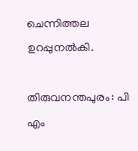ചെന്നിത്തല ഉറപ്പുനൽകി.

തിരുവനന്തപുരം: പി എം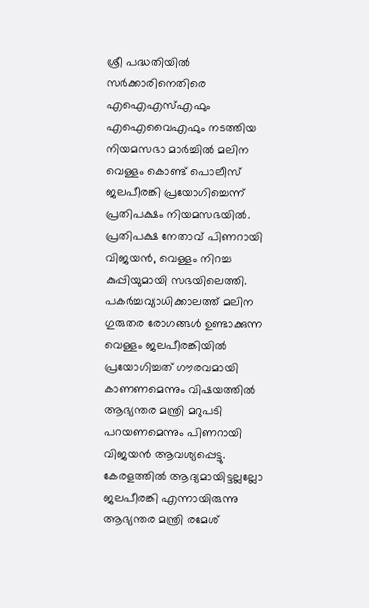ശ്രീ പദ്ധതിയിൽ സർക്കാരിനെതിരെ എഐഎസ്എഫും എഐവൈഎഫും നടത്തിയ നിയമസഭാ മാർച്ചിൽ മലിന വെള്ളം കൊണ്ട് പൊലീസ് ജലപീരങ്കി പ്രയോഗിച്ചെന്ന് പ്രതിപക്ഷം നിയമസഭയില്‍. പ്രതിപക്ഷ നേതാവ് പിണറായി വിജയൻ, വെള്ളം നിറച്ച കുപ്പിയുമായി സഭയിലെത്തി. പകർച്ചവ്യാധിക്കാലത്ത് മലിന ഗുരുതര രോഗങ്ങൾ ഉണ്ടാക്കുന്ന വെള്ളം ജലപീരങ്കിയിൽ പ്രയോഗിച്ചത് ഗൗരവമായി കാണണമെന്നും വിഷയത്തില്‍ ആഭ്യന്തര മന്ത്രി മറുപടി പറയണമെന്നും പിണറായി വിജയൻ ആവശ്യപ്പെട്ടു. കേരളത്തിൽ ആദ്യമായിട്ടല്ലല്ലോ ജലപീരങ്കി എന്നായിരുന്നു ആഭ്യന്തര മന്ത്രി രമേശ്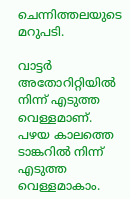ചെന്നിത്തലയുടെ മറുപടി.

വാട്ടർ അതോറിറ്റിയിൽ നിന്ന് എടുത്ത വെള്ളമാണ്. പഴയ കാലത്തെ ടാങ്കറിൽ നിന്ന് എടുത്ത വെള്ളമാകാം.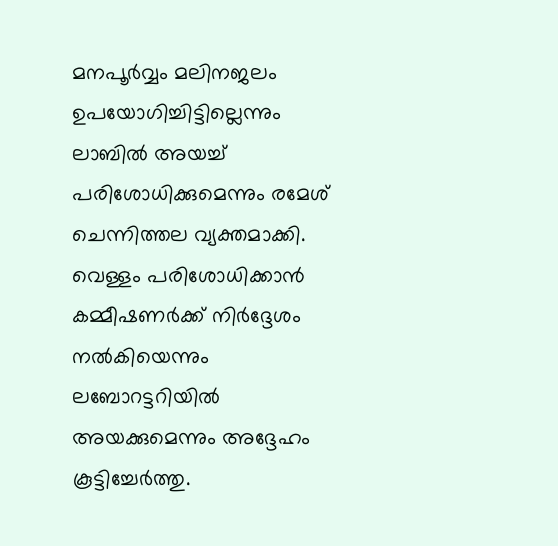മനപൂർവ്വം മലിനജലം ഉപയോഗിച്ചിട്ടില്ലെന്നും ലാബിൽ അയച്ച് പരിശോധിക്കുമെന്നും രമേശ് ചെന്നിത്തല വ്യക്തമാക്കി. വെള്ളം പരിശോധിക്കാൻ കമ്മീഷണർക്ക് നിർദ്ദേശം നൽകിയെന്നും ലബോറട്ടറിയിൽ അയക്കുമെന്നും അദ്ദേഹം കൂട്ടിച്ചേര്‍ത്തു.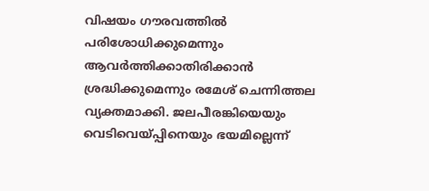വിഷയം ഗൗരവത്തിൽ പരിശോധിക്കുമെന്നും ആവർത്തിക്കാതിരിക്കാൻ ശ്രദ്ധിക്കുമെന്നും രമേശ് ചെന്നിത്തല വ്യക്തമാക്കി. ജലപീരങ്കിയെയും വെടിവെയ്പ്പിനെയും ഭയമില്ലെന്ന്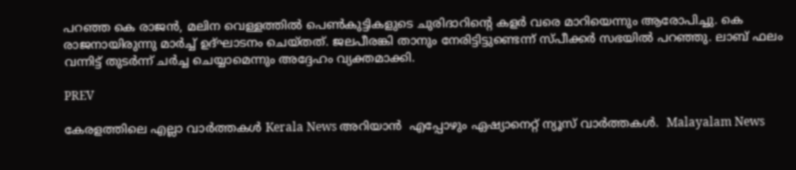പറഞ്ഞ കെ രാജന്‍, മലിന വെള്ളത്തിൽ പെൺകുട്ടികളുടെ ചുരിദാറിന്റെ കളർ വരെ മാറിയെന്നും ആരോപിച്ചു. കെ രാജനായിരുന്നു മാർച്ച് ഉദ്ഘാടനം ചെയ്തത്. ജലപീരങ്കി താനും നേരിട്ടിട്ടുണ്ടെന്ന് സ്പീക്കർ സഭയില്‍ പറഞ്ഞു. ലാബ് ഫലം വന്നിട്ട് തുടർന്ന് ചർച്ച ചെയ്യാമെന്നും അദ്ദേഹം വ്യക്തമാക്കി.

PREV

കേരളത്തിലെ എല്ലാ വാർത്തകൾ Kerala News അറിയാൻ  എപ്പോഴും ഏഷ്യാനെറ്റ് ന്യൂസ് വാർത്തകൾ.  Malayalam News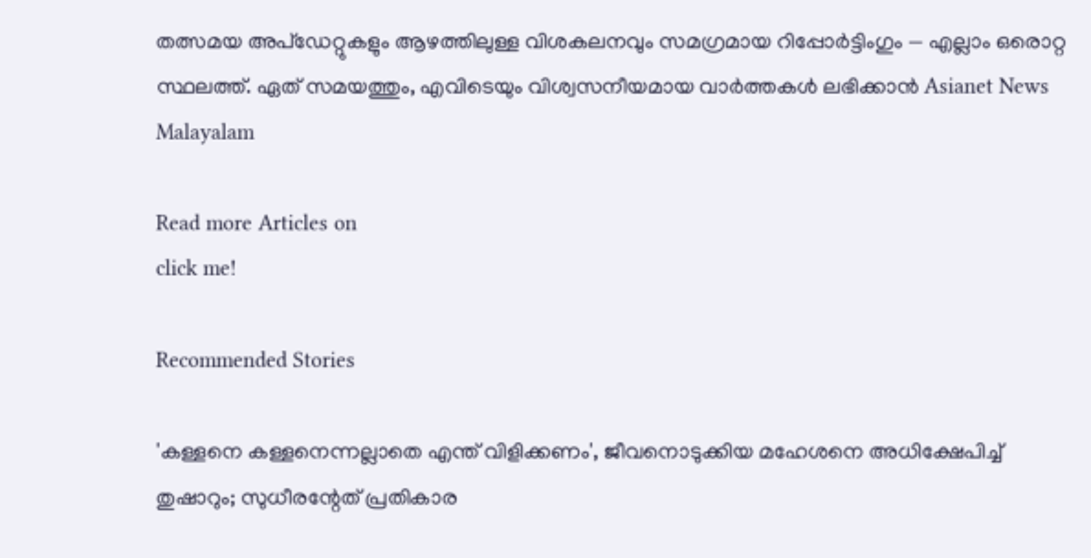തത്സമയ അപ്‌ഡേറ്റുകളും ആഴത്തിലുള്ള വിശകലനവും സമഗ്രമായ റിപ്പോർട്ടിംഗും — എല്ലാം ഒരൊറ്റ സ്ഥലത്ത്. ഏത് സമയത്തും, എവിടെയും വിശ്വസനീയമായ വാർത്തകൾ ലഭിക്കാൻ Asianet News Malayalam

Read more Articles on
click me!

Recommended Stories

'കള്ളനെ കള്ളനെന്നല്ലാതെ എന്ത് വിളിക്കണം', ജീവനൊടുക്കിയ മഹേശനെ അധിക്ഷേപിച്ച് തുഷാറും; സുധീരന്റേത് പ്രതികാര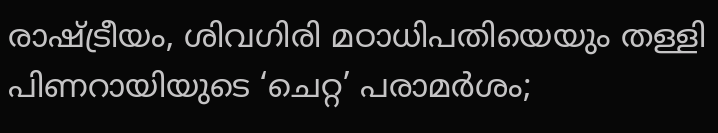രാഷ്ട്രീയം, ശിവഗിരി മഠാധിപതിയെയും തള്ളി
പിണറായിയുടെ ‘ചെറ്റ’ പരാമർശം;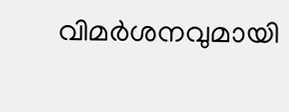വിമർശനവുമായി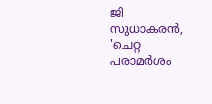ജി സുധാകരൻ, 'ചെറ്റ പരാമർശം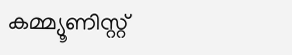കമ്മ്യൂണിസ്റ്റ്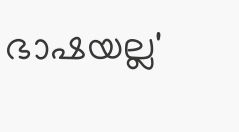ഭാഷയല്ല'